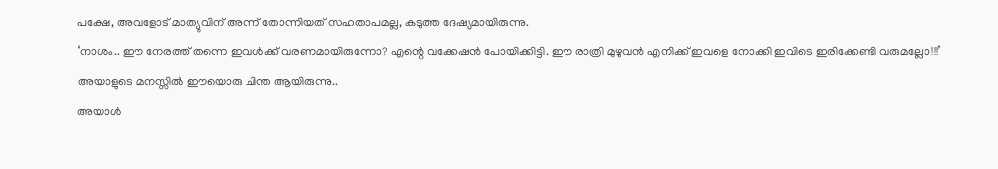പക്ഷേ, അവളോട് മാത്യുവിന് അന്ന് തോന്നിയത് സഹതാപമല്ല, കടുത്ത ദേഷ്യമായിരുന്നു.
‘നാശം.. ഈ നേരത്ത് തന്നെ ഇവൾക്ക് വരണമായിരുന്നോ? എന്റെ വക്കേഷൻ പോയിക്കിട്ടി. ഈ രാത്രി മുഴുവൻ എനിക്ക് ഇവളെ നോക്കി ഇവിടെ ഇരിക്കേണ്ടി വരുമല്ലോ!!!’
അയാളുടെ മനസ്സിൽ ഈയൊരു ചിന്ത ആയിരുന്നു..
അയാൾ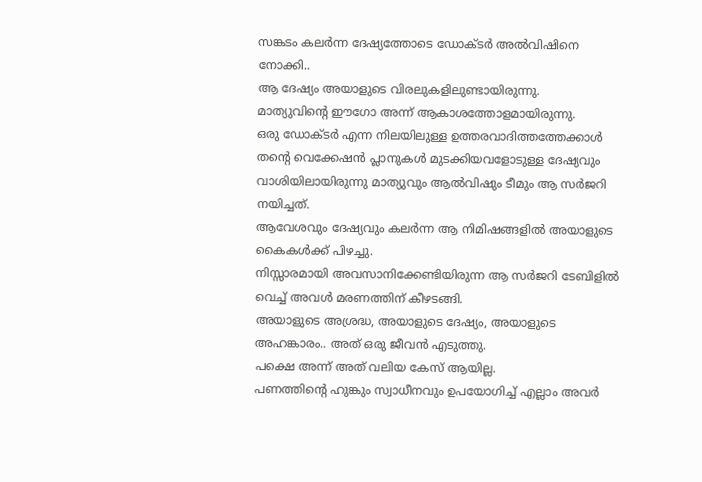സങ്കടം കലർന്ന ദേഷ്യത്തോടെ ഡോക്ടർ അൽവിഷിനെ നോക്കി..
ആ ദേഷ്യം അയാളുടെ വിരലുകളിലുണ്ടായിരുന്നു.
മാത്യുവിന്റെ ഈഗോ അന്ന് ആകാശത്തോളമായിരുന്നു.
ഒരു ഡോക്ടർ എന്ന നിലയിലുള്ള ഉത്തരവാദിത്തത്തേക്കാൾ തന്റെ വെക്കേഷൻ പ്ലാനുകൾ മുടക്കിയവളോടുള്ള ദേഷ്യവും വാശിയിലായിരുന്നു മാത്യുവും ആൽവിഷും ടീമും ആ സർജറി നയിച്ചത്.
ആവേശവും ദേഷ്യവും കലർന്ന ആ നിമിഷങ്ങളിൽ അയാളുടെ കൈകൾക്ക് പിഴച്ചു.
നിസ്സാരമായി അവസാനിക്കേണ്ടിയിരുന്ന ആ സർജറി ടേബിളിൽ വെച്ച് അവൾ മരണത്തിന് കീഴടങ്ങി.
അയാളുടെ അശ്രദ്ധ, അയാളുടെ ദേഷ്യം, അയാളുടെ അഹങ്കാരം.. അത് ഒരു ജീവൻ എടുത്തു.
പക്ഷെ അന്ന് അത് വലിയ കേസ് ആയില്ല.
പണത്തിന്റെ ഹുങ്കും സ്വാധീനവും ഉപയോഗിച്ച് എല്ലാം അവർ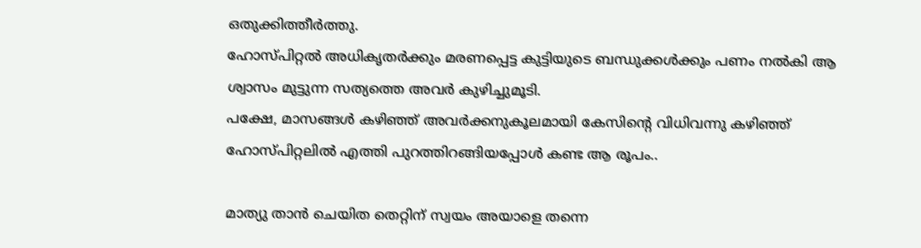ഒതുക്കിത്തീർത്തു.
ഹോസ്പിറ്റൽ അധികൃതർക്കും മരണപ്പെട്ട കുട്ടിയുടെ ബന്ധുക്കൾക്കും പണം നൽകി ആ ശ്വാസം മുട്ടുന്ന സത്യത്തെ അവർ കുഴിച്ചുമൂടി.
പക്ഷേ, മാസങ്ങൾ കഴിഞ്ഞ് അവർക്കനുകൂലമായി കേസിന്റെ വിധിവന്നു കഴിഞ്ഞ് ഹോസ്പിറ്റലിൽ എത്തി പുറത്തിറങ്ങിയപ്പോൾ കണ്ട ആ രൂപം..

മാത്യു താൻ ചെയിത തെറ്റിന് സ്വയം അയാളെ തന്നെ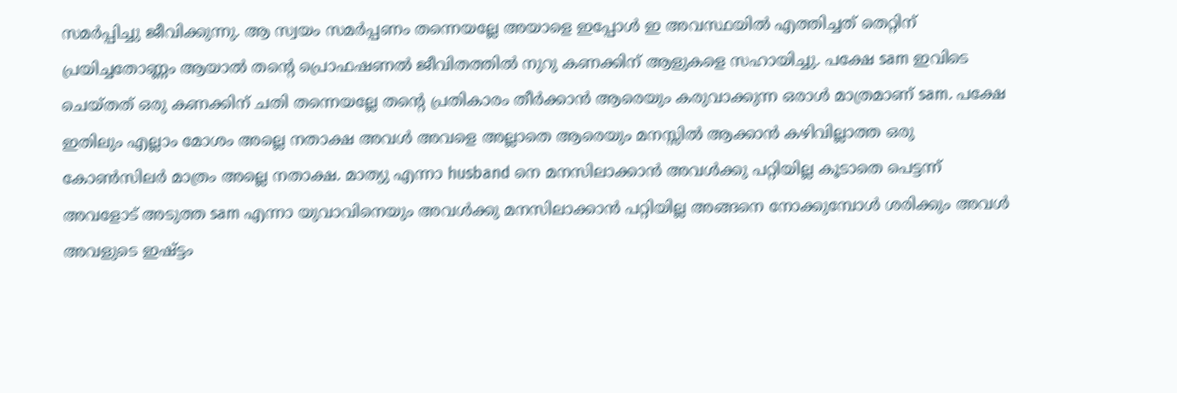സമർപ്പിച്ചു ജീവിക്കുന്നു. ആ സ്വയം സമർപ്പണം തന്നെയല്ലേ അയാളെ ഇപ്പോൾ ഇ അവസ്ഥയിൽ എത്തിച്ചത് തെറ്റിന് പ്രയിച്ചതോണ്ണം ആയാൽ തന്റെ പ്രൊഫഷണൽ ജീവിതത്തിൽ നുറു കണക്കിന് ആളുകളെ സഹായിച്ചു. പക്ഷേ sam ഇവിടെ ചെയ്തത് ഒരു കണക്കിന് ചതി തന്നെയല്ലേ തന്റെ പ്രതികാരം തീർക്കാൻ ആരെയും കരുവാക്കുന്ന ഒരാൾ മാത്രമാണ് sam. പക്ഷേ ഇതിലും എല്ലാം മോശം അല്ലെ നതാക്ഷ അവൾ അവളെ അല്ലാതെ ആരെയും മനസ്സിൽ ആക്കാൻ കഴിവില്ലാത്ത ഒരു കോൺസിലർ മാത്രം അല്ലെ നതാക്ഷ. മാത്യു എന്നാ husband നെ മനസിലാക്കാൻ അവൾക്കു പറ്റിയില്ല കൂടാതെ പെട്ടന്ന് അവളോട് അടുത്ത sam എന്നാ യുവാവിനെയും അവൾക്കു മനസിലാക്കാൻ പറ്റിയില്ല അങ്ങനെ നോക്കുമ്പോൾ ശരിക്കും അവൾ അവളുടെ ഇഷ്ട്ടം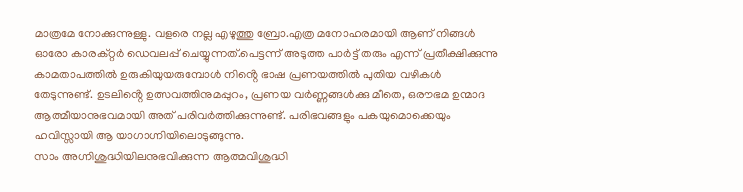മാത്രമേ നോക്കുന്നുള്ളു. വളരെ നല്ല എഴുത്തു ബ്രോ.എത്ര മനോഹരമായി ആണ് നിങ്ങൾ ഓരോ കാരക്റ്റർ ഡെവലപ്പ് ചെയ്യുന്നത്.പെട്ടന്ന് അടുത്ത പാർട്ട് തരും എന്ന് പ്രതീക്ഷിക്കുന്നു
കാമതാപത്തിൽ ഉരുകിയുയരുമ്പോൾ നിൻ്റെ ഭാഷ പ്രണയത്തിൽ പുതിയ വഴികൾ തേടുന്നുണ്ട്. ഉടലിൻ്റെ ഉത്സവത്തിനുമപ്പുറം, പ്രണയ വർണ്ണങ്ങൾക്കു മീതെ, ഒരൗഭമ ഉന്മാദ ആത്മീയാനുഭവമായി അത് പരിവർത്തിക്കുന്നുണ്ട്. പരിഭവങ്ങളും പകയുമൊക്കെയും ഹവിസ്സായി ആ യാഗാഗ്നിയിലൊടുങ്ങുന്നു.
സാം അഗ്നിശുദ്ധിയിലനുഭവിക്കുന്ന ആത്മവിശുദ്ധി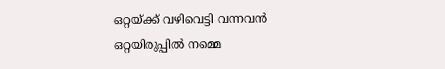ഒറ്റയ്ക്ക് വഴിവെട്ടി വന്നവൻ ഒറ്റയിരുപ്പിൽ നമ്മെ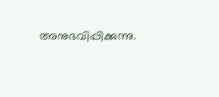അനുഭവിപ്പിക്കുന്നു.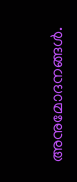അനുമോദനങ്ങൾ.